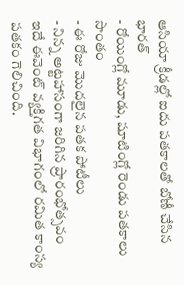ఆసియా క్రీడల్లో ఐదు పతకాలతో బోణీ చేసిన భారత్
- రోయింగ్లో మూడు, షూటింగ్లో రెండు పతకాలు సొంతం
- ఈ రోజు మొదలైన పతక పోటీలు
- నిన్న అట్టహాసంగా జరిగిన ప్రారంభోత్సవం
ఇదే ఈవెంట్ వ్యక్తిగత విభాగంలో రమిత కాంస్య పతకం గెలిచింది.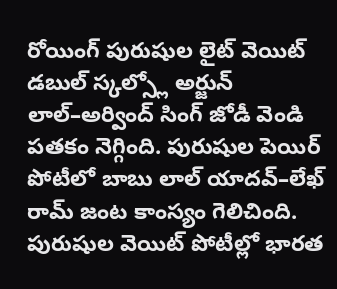రోయింగ్ పురుషుల లైట్ వెయిట్ డబుల్ స్కల్స్లో అర్జున్ లాల్–అర్వింద్ సింగ్ జోడీ వెండి పతకం నెగ్గింది. పురుషుల పెయిర్ పోటీలో బాబు లాల్ యాదవ్–లేఖ్ రామ్ జంట కాంస్యం గెలిచింది. పురుషుల వెయిట్ పోటీల్లో భారత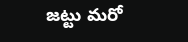జట్టు మరో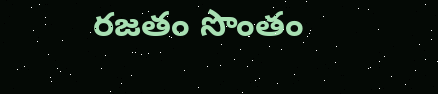రజతం సొంతం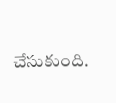చేసుకుంది.